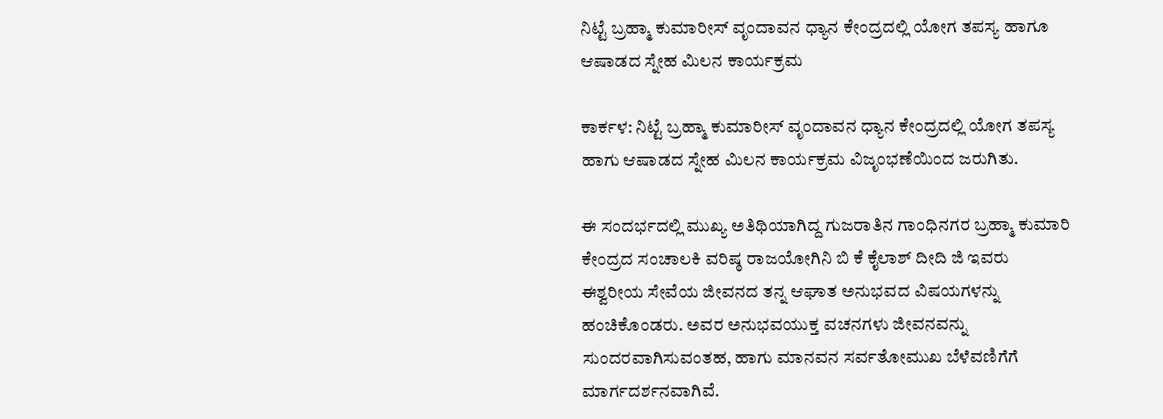ನಿಟ್ಟೆ ಬ್ರಹ್ಮಾ ಕುಮಾರೀಸ್ ವೃಂದಾವನ ಧ್ಯಾನ ಕೇಂದ್ರದಲ್ಲಿ ಯೋಗ ತಪಸ್ಯ ಹಾಗೂ ಆಷಾಡದ ಸ್ನೇಹ ಮಿಲನ ಕಾರ್ಯಕ್ರಮ

ಕಾರ್ಕಳ: ನಿಟ್ಟೆ ಬ್ರಹ್ಮಾ ಕುಮಾರೀಸ್ ವೃಂದಾವನ ಧ್ಯಾನ ಕೇಂದ್ರದಲ್ಲಿ ಯೋಗ ತಪಸ್ಯ ಹಾಗು ಆಷಾಡದ ಸ್ನೇಹ ಮಿಲನ ಕಾರ್ಯಕ್ರಮ ವಿಜೃಂಭಣೆಯಿಂದ ಜರುಗಿತು.

ಈ ಸಂದರ್ಭದಲ್ಲಿ ಮುಖ್ಯ ಅತಿಥಿಯಾಗಿದ್ದ ಗುಜರಾತಿನ ಗಾಂಧಿನಗರ ಬ್ರಹ್ಮಾ ಕುಮಾರಿ ಕೇಂದ್ರದ ಸಂಚಾಲಕಿ ವರಿಷ್ಠ ರಾಜಯೋಗಿನಿ ಬಿ ಕೆ ಕೈಲಾಶ್ ದೀದಿ ಜಿ ಇವರು ಈಶ್ವರೀಯ ಸೇವೆಯ ಜೀವನದ ತನ್ನ ಆಘಾತ ಅನುಭವದ ವಿಷಯಗಳನ್ನು ಹಂಚಿಕೊಂಡರು. ಅವರ ಅನುಭವಯುಕ್ತ ವಚನಗಳು ಜೀವನವನ್ನು ಸುಂದರವಾಗಿಸುವಂತಹ, ಹಾಗು ಮಾನವನ ಸರ್ವತೋಮುಖ ಬೆಳೆವಣಿಗೆಗೆ ಮಾರ್ಗದರ್ಶನವಾಗಿವೆ.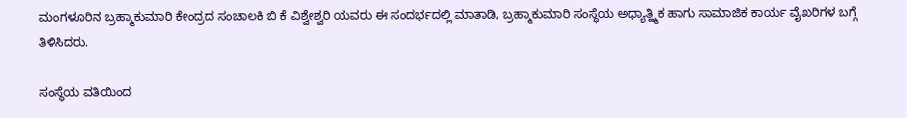ಮಂಗಳೂರಿನ ಬ್ರಹ್ಮಾಕುಮಾರಿ ಕೇಂದ್ರದ ಸಂಚಾಲಕಿ ಬಿ ಕೆ ವಿಶ್ವೇಶ್ವರಿ ಯವರು ಈ ಸಂದರ್ಭದಲ್ಲಿ ಮಾತಾಡಿ, ಬ್ರಹ್ಮಾಕುಮಾರಿ ಸಂಸ್ಥೆಯ ಅಧ್ಯಾತ್ಹ್ಮಿಕ ಹಾಗು ಸಾಮಾಜಿಕ ಕಾರ್ಯ ವೈಖರಿಗಳ ಬಗ್ಗೆ ತಿಳಿಸಿದರು.

ಸಂಸ್ಥೆಯ ವತಿಯಿಂದ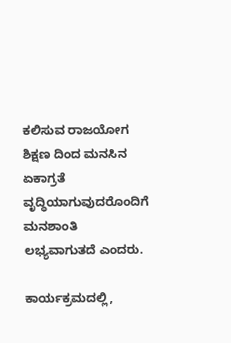ಕಲಿಸುವ ರಾಜಯೋಗ ಶಿಕ್ಷಣ ದಿಂದ ಮನಸಿನ ಏಕಾಗ್ರತೆ ವೃದ್ಧಿಯಾಗುವುದರೊಂದಿಗೆ ಮನಶಾಂತಿ ಲಭ್ಯವಾಗುತದೆ ಎಂದರು.

ಕಾರ್ಯಕ್ರಮದಲ್ಲಿ,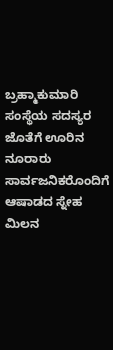ಬ್ರಹ್ಮಾಕುಮಾರಿ ಸಂಸ್ಥೆಯ ಸದಸ್ಯರ ಜೊತೆಗೆ ಊರಿನ ನೂರಾರು ಸಾರ್ವಜನಿಕರೊಂದಿಗೆ ಆಷಾಡದ ಸ್ನೇಹ ಮಿಲನ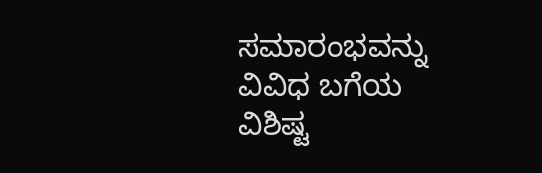ಸಮಾರಂಭವನ್ನು ವಿವಿಧ ಬಗೆಯ ವಿಶಿಷ್ಟ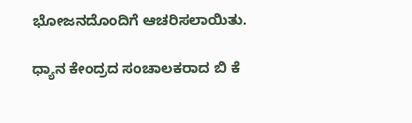ಭೋಜನದೊಂದಿಗೆ ಆಚರಿಸಲಾಯಿತು.

ಧ್ಯಾನ ಕೇಂದ್ರದ ಸಂಚಾಲಕರಾದ ಬಿ ಕೆ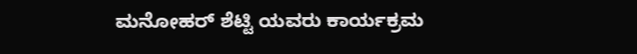ಮನೋಹರ್ ಶೆಟ್ಟಿ ಯವರು ಕಾರ್ಯಕ್ರಮ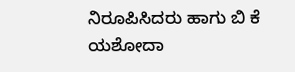ನಿರೂಪಿಸಿದರು ಹಾಗು ಬಿ ಕೆ ಯಶೋದಾ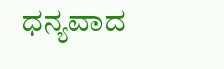ಧನ್ಯವಾದ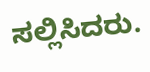ಸಲ್ಲಿಸಿದರು.